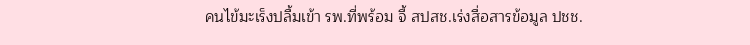คนไข้มะเร็งปลื้มเข้า รพ.ที่พร้อม จี้ สปสช.เร่งสื่อสารข้อมูล ปชช.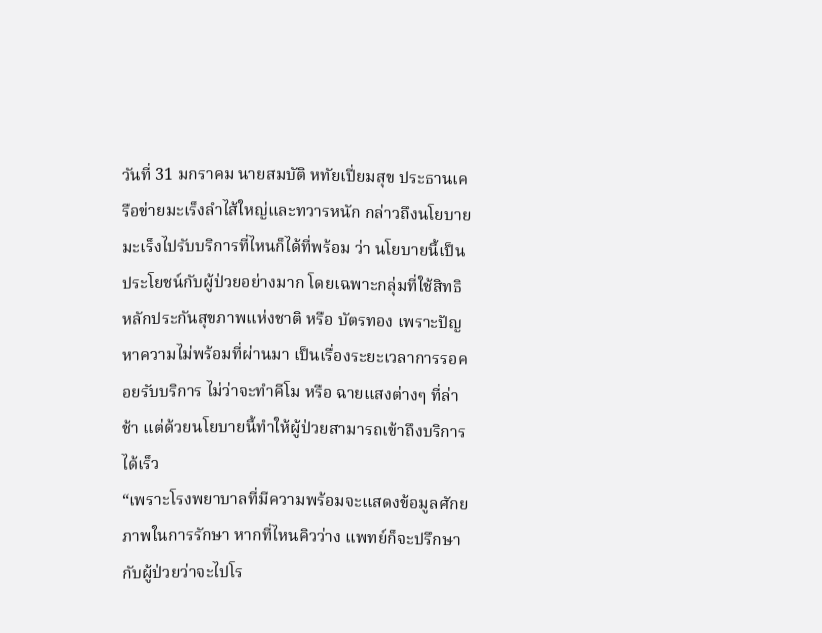วันที่ 31 มกราคม นายสมบัติ หทัยเปี่ยมสุข ประธานเครือข่ายมะเร็งลำไส้ใหญ่และทวารหนัก กล่าวถึงนโยบายมะเร็งไปรับบริการที่ไหนก็ได้ที่พร้อม ว่า นโยบายนี้เป็นประโยชน์กับผู้ป่วยอย่างมาก โดยเฉพาะกลุ่มที่ใช้สิทธิหลักประกันสุขภาพแห่งชาติ หรือ บัตรทอง เพราะปัญหาความไม่พร้อมที่ผ่านมา เป็นเรื่องระยะเวลาการรอคอยรับบริการ ไม่ว่าจะทำคีโม หรือ ฉายแสงต่างๆ ที่ล่าช้า แต่ด้วยนโยบายนี้ทำให้ผู้ป่วยสามารถเข้าถึงบริการได้เร็ว
“เพราะโรงพยาบาลที่มีความพร้อมจะแสดงข้อมูลศักยภาพในการรักษา หากที่ไหนคิวว่าง แพทย์ก็จะปรึกษากับผู้ป่วยว่าจะไปโร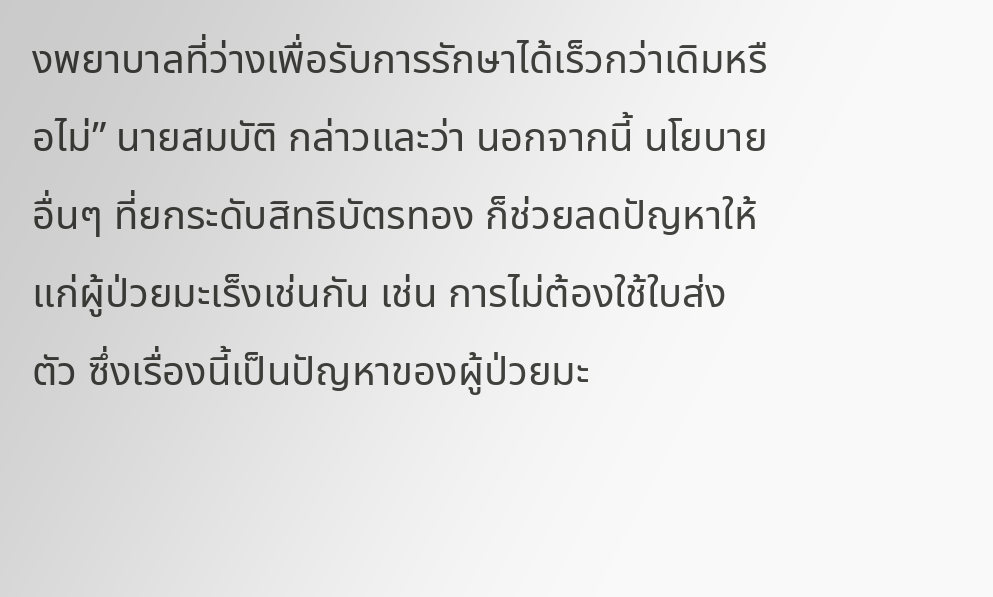งพยาบาลที่ว่างเพื่อรับการรักษาได้เร็วกว่าเดิมหรือไม่” นายสมบัติ กล่าวและว่า นอกจากนี้ นโยบายอื่นๆ ที่ยกระดับสิทธิบัตรทอง ก็ช่วยลดปัญหาให้แก่ผู้ป่วยมะเร็งเช่นกัน เช่น การไม่ต้องใช้ใบส่งตัว ซึ่งเรื่องนี้เป็นปัญหาของผู้ป่วยมะ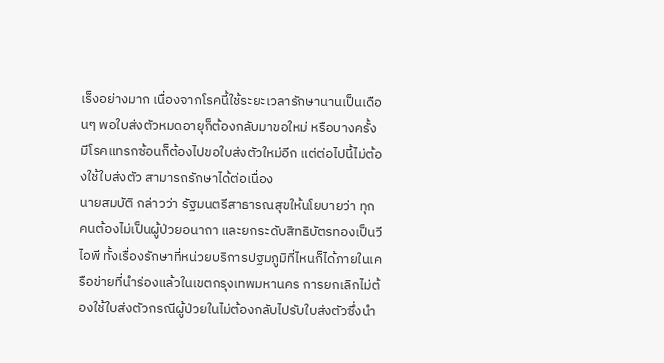เร็งอย่างมาก เนื่องจากโรคนี้ใช้ระยะเวลารักษานานเป็นเดือนๆ พอใบส่งตัวหมดอายุก็ต้องกลับมาขอใหม่ หรือบางครั้งมีโรคแทรกซ้อนก็ต้องไปขอใบส่งตัวใหม่อีก แต่ต่อไปนี้ไม่ต้องใช้ใบส่งตัว สามารถรักษาได้ต่อเนื่อง
นายสมบัติ กล่าวว่า รัฐมนตรีสาธารณสุขให้นโยบายว่า ทุกคนต้องไม่เป็นผู้ป่วยอนาถา และยกระดับสิทธิบัตรทองเป็นวีไอพี ทั้งเรื่องรักษาที่หน่วยบริการปฐมภูมิที่ไหนก็ได้ภายในเครือข่ายที่นำร่องแล้วในเขตกรุงเทพมหานคร การยกเลิกไม่ต้องใช้ใบส่งตัวกรณีผู้ป่วยในไม่ต้องกลับไปรับใบส่งตัวซึ่งนำ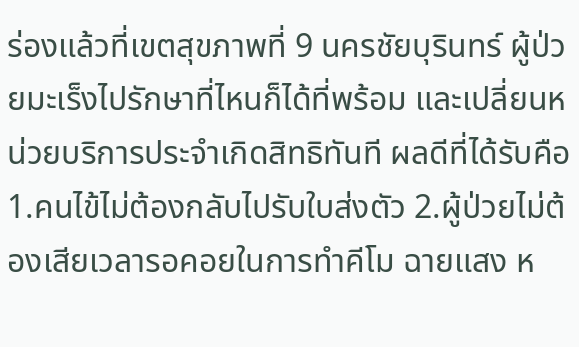ร่องแล้วที่เขตสุขภาพที่ 9 นครชัยบุรินทร์ ผู้ป่วยมะเร็งไปรักษาที่ไหนก็ได้ที่พร้อม และเปลี่ยนหน่วยบริการประจำเกิดสิทธิทันที ผลดีที่ได้รับคือ 1.คนไข้ไม่ต้องกลับไปรับใบส่งตัว 2.ผู้ป่วยไม่ต้องเสียเวลารอคอยในการทำคีโม ฉายแสง ห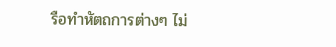รือทำหัตถการต่างๆ ไม่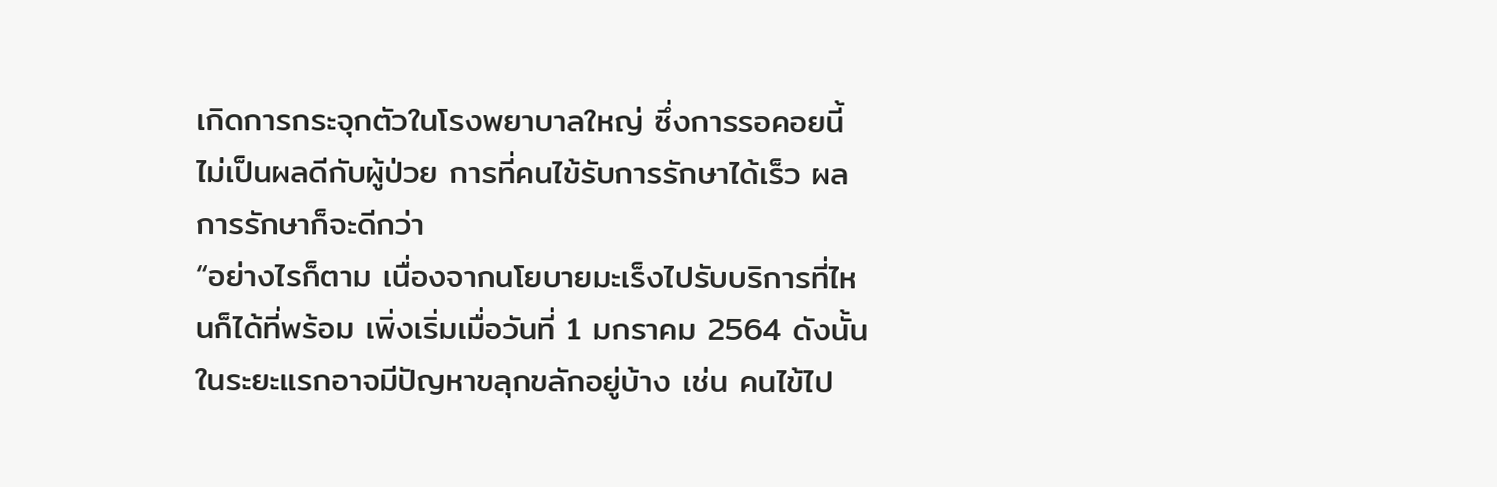เกิดการกระจุกตัวในโรงพยาบาลใหญ่ ซึ่งการรอคอยนี้ไม่เป็นผลดีกับผู้ป่วย การที่คนไข้รับการรักษาได้เร็ว ผลการรักษาก็จะดีกว่า
“อย่างไรก็ตาม เนื่องจากนโยบายมะเร็งไปรับบริการที่ไหนก็ได้ที่พร้อม เพิ่งเริ่มเมื่อวันที่ 1 มกราคม 2564 ดังนั้น ในระยะแรกอาจมีปัญหาขลุกขลักอยู่บ้าง เช่น คนไข้ไป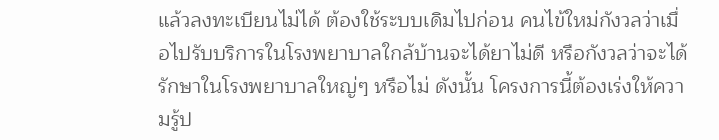แล้วลงทะเบียนไม่ได้ ต้องใช้ระบบเดิมไปก่อน คนไข้ใหม่กังวลว่าเมื่อไปรับบริการในโรงพยาบาลใกล้บ้านจะได้ยาไม่ดี หรือกังวลว่าจะได้รักษาในโรงพยาบาลใหญ่ๆ หรือไม่ ดังนั้น โครงการนี้ต้องเร่งให้ความรู้ป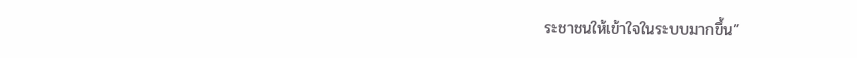ระชาชนให้เข้าใจในระบบมากขึ้น”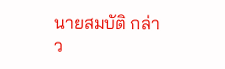นายสมบัติ กล่าว